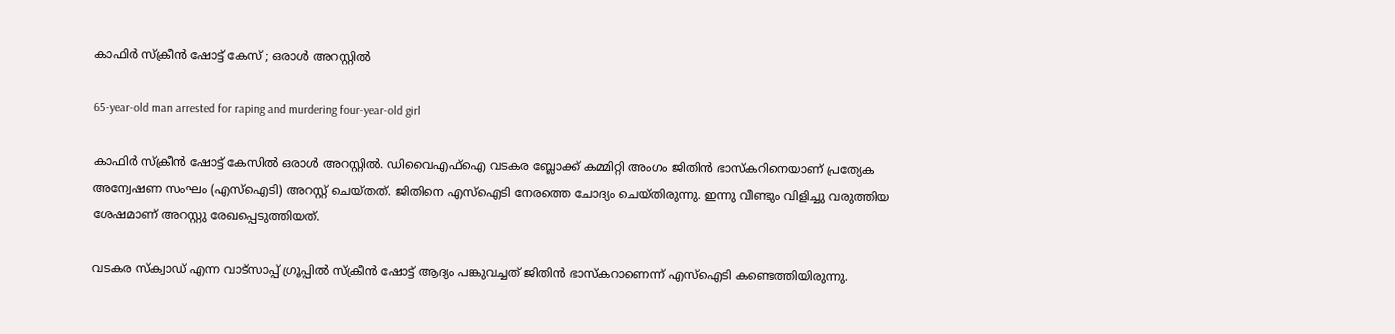കാഫിർ സ്ക്രീൻ ഷോട്ട് കേസ് ; ഒരാൾ അറസ്റ്റിൽ

65-year-old man arrested for raping and murdering four-year-old girl

കാഫിർ സ്ക്രീൻ ഷോട്ട് കേസിൽ ഒരാൾ അറസ്റ്റിൽ. ഡിവൈഎഫ്ഐ വടകര ബ്ലോക്ക് കമ്മിറ്റി അംഗം ജിതിൻ ഭാസ്കറിനെയാണ് പ്രത്യേക അന്വേഷണ സംഘം (എസ്ഐടി) അറസ്റ്റ് ചെയ്തത്. ജിതിനെ എസ്ഐടി നേരത്തെ ചോദ്യം ചെയ്തിരുന്നു. ഇന്നു വീണ്ടും വിളിച്ചു വരുത്തിയ ശേഷമാണ് അറസ്റ്റു രേഖപ്പെടുത്തിയത്.

വടകര സ്ക്വാഡ് എന്ന വാട്സാപ്പ് ഗ്രൂപ്പിൽ സ്ക്രീൻ ഷോട്ട് ആദ്യം പങ്കുവച്ചത് ജിതിൻ ഭാസ്കറാണെന്ന് എസ്ഐടി കണ്ടെത്തിയിരുന്നു.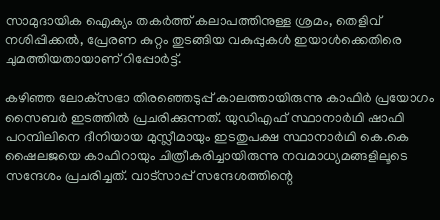സാമുദായിക ഐക്യം തകർത്ത് കലാപത്തിനുള്ള ശ്രമം, തെളിവ് നശിപ്പിക്കൽ, പ്രേരണ കുറ്റം തുടങ്ങിയ വകുപ്പുകൾ ഇയാൾക്കെതിരെ ചുമത്തിയതായാണ് റിപ്പോർട്ട്.

കഴിഞ്ഞ ലോക്‌സഭാ തിരഞ്ഞെടുപ്പ് കാലത്തായിരുന്നു കാഫിർ പ്രയോഗം സൈബർ ഇടത്തിൽ പ്രചരിക്കുന്നത്. യുഡിഎഫ് സ്ഥാനാർഥി ഷാഫി പറമ്പിലിനെ ദീനിയായ മുസ്ലീമായും ഇടതുപക്ഷ സ്ഥാനാർഥി കെ.കെ ഷൈലജയെ കാഫിറായും ചിത്രീകരിച്ചായിരുന്നു നവമാധ്യമങ്ങളിലൂടെ സന്ദേശം പ്രചരിച്ചത്. വാട്സാപ്പ് സന്ദേശത്തിന്റെ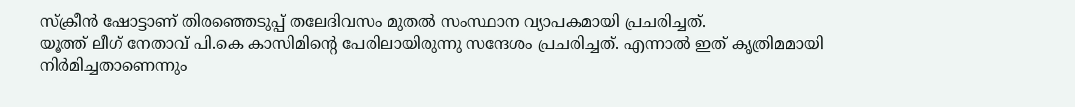സ്‌ക്രീൻ ഷോട്ടാണ് തിരഞ്ഞെടുപ്പ് തലേദിവസം മുതൽ സംസ്ഥാന വ്യാപകമായി പ്രചരിച്ചത്.
യൂത്ത് ലീഗ് നേതാവ് പി.കെ കാസിമിന്റെ പേരിലായിരുന്നു സന്ദേശം പ്രചരിച്ചത്. എന്നാൽ ഇത് കൃത്രിമമായി നിർമിച്ചതാണെന്നും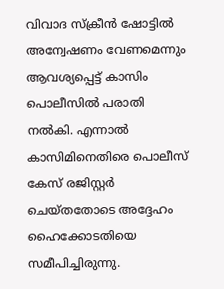വിവാദ സ്‌ക്രീൻ ഷോട്ടിൽ അന്വേഷണം വേണമെന്നും ആവശ്യപ്പെട്ട് കാസിം പൊലീസിൽ പരാതി നൽകി. എന്നാൽ കാസിമിനെതിരെ പൊലീസ് കേസ് രജിസ്റ്റർ ചെയ്തതോടെ അദ്ദേഹം ഹൈക്കോടതിയെ സമീപിച്ചിരുന്നു.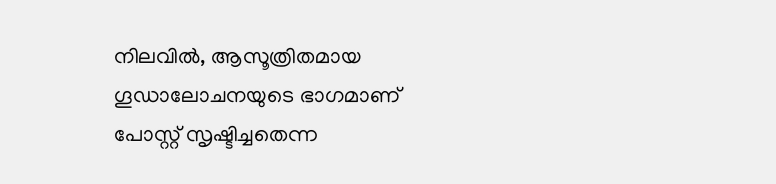നിലവിൽ, ആസൂത്രിതമായ ഗൂഡാലോചനയുടെ ഭാഗമാണ് പോസ്റ്റ് സൃഷ്ടിച്ചതെന്ന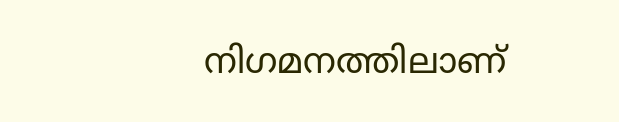നിഗമനത്തിലാണ്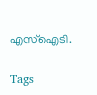എസ്ഐടി.

Tags